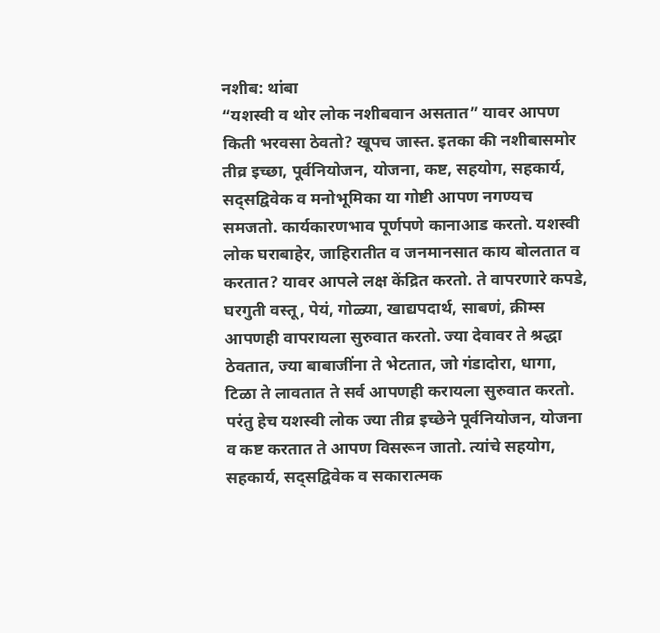नशीब: थांबा
“यशस्वी व थोर लोक नशीबवान असतात” यावर आपण किती भरवसा ठेवतो? खूपच जास्त. इतका की नशीबासमोर तीव्र इच्छा, पूर्वनियोजन, योजना, कष्ट, सहयोग, सहकार्य, सद्सद्विवेक व मनोभूमिका या गोष्टी आपण नगण्यच समजतो. कार्यकारणभाव पूर्णपणे कानाआड करतो. यशस्वी लोक घराबाहेर, जाहिरातीत व जनमानसात काय बोलतात व करतात? यावर आपले लक्ष केंद्रित करतो. ते वापरणारे कपडे, घरगुती वस्तू, पेयं, गोळ्या, खाद्यपदार्थ, साबणं, क्रीम्स आपणही वापरायला सुरुवात करतो. ज्या देवावर ते श्रद्धा ठेवतात, ज्या बाबाजींना ते भेटतात, जो गंडादोरा, धागा, टिळा ते लावतात ते सर्व आपणही करायला सुरुवात करतो. परंतु हेच यशस्वी लोक ज्या तीव्र इच्छेने पूर्वनियोजन, योजना व कष्ट करतात ते आपण विसरून जातो. त्यांचे सहयोग, सहकार्य, सद्सद्विवेक व सकारात्मक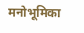मनोभूमिका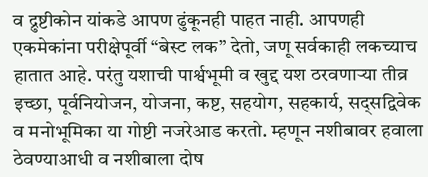व द्रुष्टीकोन यांकडे आपण ढुंकूनही पाहत नाही. आपणही एकमेकांना परीक्षेपूर्वी “बेस्ट लक” देतो, जणू सर्वकाही लकच्याच हातात आहे. परंतु यशाची पार्श्वभूमी व खुद्द यश ठरवणाऱ्या तीव्र इच्छा, पूर्वनियोजन, योजना, कष्ट, सहयोग, सहकार्य, सद्सद्विवेक व मनोभूमिका या गोष्टी नजरेआड करतो. म्हणून नशीबावर हवाला ठेवण्याआधी व नशीबाला दोष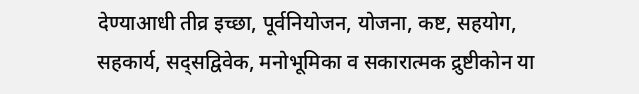देण्याआधी तीव्र इच्छा, पूर्वनियोजन, योजना, कष्ट, सहयोग, सहकार्य, सद्सद्विवेक, मनोभूमिका व सकारात्मक द्रुष्टीकोन या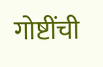गोष्टींची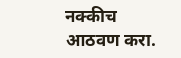नक्कीच आठवण करा.